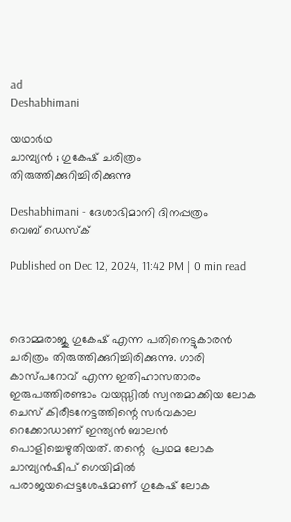ad
Deshabhimani

യഥാർഥ
ചാമ്പ്യൻ ; ഗുകേഷ് ചരിത്രം തിരുത്തിക്കുറിച്ചിരിക്കുന്നു

Deshabhimani - ദേശാഭിമാനി ദിനപ്പത്രം
വെബ് ഡെസ്ക്

Published on Dec 12, 2024, 11:42 PM | 0 min read



ദൊമ്മരാജു ഗുകേഷ് എന്ന പതിനെട്ടുകാരൻ ചരിത്രം തിരുത്തിക്കുറിച്ചിരിക്കുന്നു. ഗാരി കാസ്‌പറോവ് എന്ന ഇതിഹാസതാരം   ഇരുപത്തിരണ്ടാം വയസ്സിൽ സ്വന്തമാക്കിയ ലോക ചെസ് കിരീടനേട്ടത്തിന്റെ സർവകാല റെക്കോഡാണ് ഇന്ത്യൻ ബാലൻ പൊളിച്ചെഴുതിയത്. തന്റെ  പ്രഥമ ലോക ചാമ്പ്യൻഷിപ് ഗെയിമിൽ പരാജയപ്പെട്ടശേഷമാണ് ഗുകേഷ് ലോക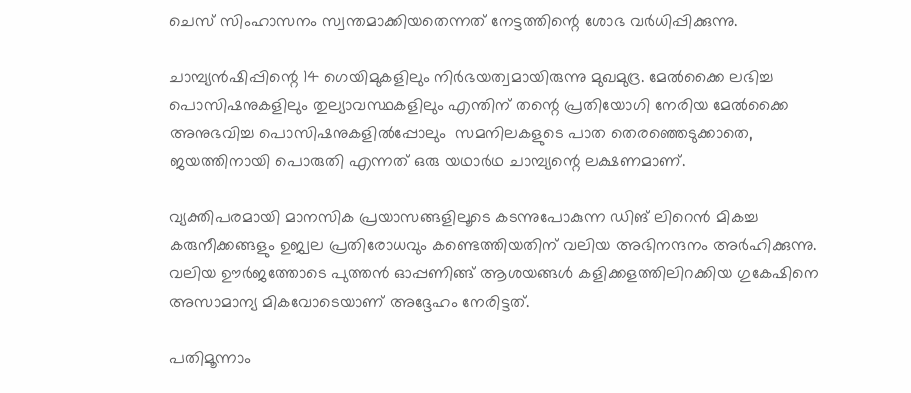ചെസ് സിംഹാസനം സ്വന്തമാക്കിയതെന്നത് നേട്ടത്തിന്റെ ശോഭ വർധിപ്പിക്കുന്നു.

ചാമ്പ്യൻഷിപ്പിന്റെ 14 ഗെയിമുകളിലും നിർഭയത്വമായിരുന്നു മുഖമുദ്ര. മേൽക്കൈ ലഭിച്ച പൊസിഷനുകളിലും തുല്യാവസ്ഥകളിലും എന്തിന് തന്റെ പ്രതിയോഗി നേരിയ മേൽക്കൈ അനുഭവിച്ച പൊസിഷനുകളിൽപ്പോലും  സമനിലകളുടെ പാത തെരഞ്ഞെടുക്കാതെ, ജയത്തിനായി പൊരുതി എന്നത് ഒരു യഥാർഥ ചാമ്പ്യന്റെ ലക്ഷണമാണ്.

വ്യക്തിപരമായി മാനസിക പ്രയാസങ്ങളിലൂടെ കടന്നുപോകുന്ന ഡിങ് ലിറെൻ മികച്ച കരുനീക്കങ്ങളും ഉജ്വല പ്രതിരോധവും കണ്ടെത്തിയതിന് വലിയ അഭിനന്ദനം അർഹിക്കുന്നു. വലിയ ഊർജത്തോടെ പുത്തൻ ഓപ്പണിങ്ങ് ആശയങ്ങൾ കളിക്കളത്തിലിറക്കിയ ഗുകേഷിനെ അസാമാന്യ മികവോടെയാണ് അദ്ദേഹം നേരിട്ടത്.

പതിമൂന്നാം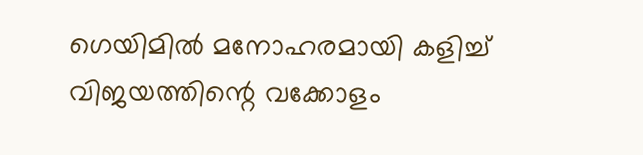ഗെയിമിൽ മനോഹരമായി കളിച്ച് വിജയത്തിന്റെ വക്കോളം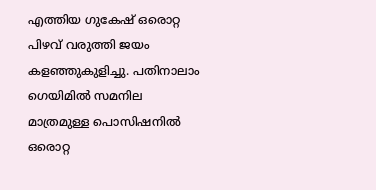എത്തിയ ഗുകേഷ് ഒരൊറ്റ പിഴവ് വരുത്തി ജയം കളഞ്ഞുകുളിച്ചു. പതിനാലാം ഗെയിമിൽ സമനില മാത്രമുള്ള പൊസിഷനിൽ ഒരൊറ്റ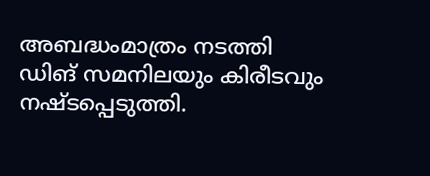അബദ്ധംമാത്രം നടത്തി ഡിങ്‌ സമനിലയും കിരീടവും നഷ്ടപ്പെടുത്തി.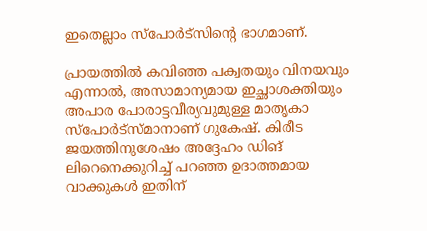ഇതെല്ലാം സ്‌പോർട്സിന്റെ ഭാഗമാണ്.

പ്രായത്തിൽ കവിഞ്ഞ പക്വതയും വിനയവും എന്നാൽ, അസാമാന്യമായ ഇച്ഛാശക്തിയും അപാര പോരാട്ടവീര്യവുമുള്ള മാതൃകാ സ്‌പോർട്‌സ്‌മാനാണ് ഗുകേഷ്‌. കിരീട ജയത്തിനുശേഷം അദ്ദേഹം ഡിങ് ലിറെനെക്കുറിച്ച് പറഞ്ഞ ഉദാത്തമായ വാക്കുകൾ ഇതിന്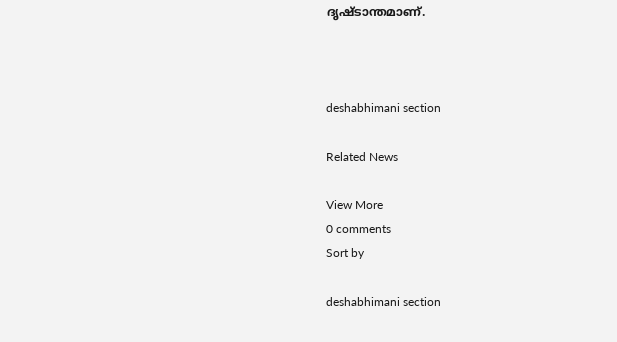ദൃഷ്ടാന്തമാണ്.



deshabhimani section

Related News

View More
0 comments
Sort by

deshabhimani section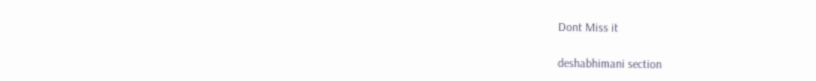Dont Miss it

deshabhimani section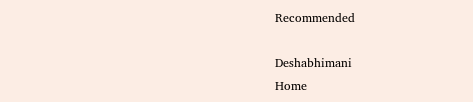Recommended

Deshabhimani
Home